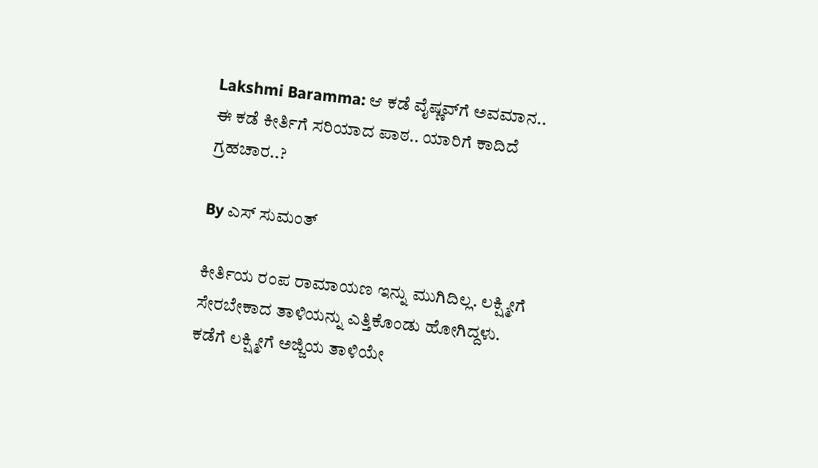Lakshmi Baramma: ಆ ಕಡೆ ವೈಷ್ಣವ್‌ಗೆ ಅವಮಾನ.. ಈ ಕಡೆ ಕೀರ್ತಿಗೆ ಸರಿಯಾದ ಪಾಠ.. ಯಾರಿಗೆ ಕಾದಿದೆ ಗ್ರಹಚಾರ..?

By ಎಸ್ ಸುಮಂತ್

ಕೀರ್ತಿಯ ರಂಪ ರಾಮಾಯಣ ಇನ್ನು ಮುಗಿದಿಲ್ಲ. ಲಕ್ಷ್ಮೀಗೆ ಸೇರಬೇಕಾದ ತಾಳಿಯನ್ನು ಎತ್ತಿಕೊಂಡು ಹೋಗಿದ್ದಳು. ಕಡೆಗೆ ಲಕ್ಷ್ಮೀಗೆ ಅಜ್ಜಿಯ ತಾಳಿಯೇ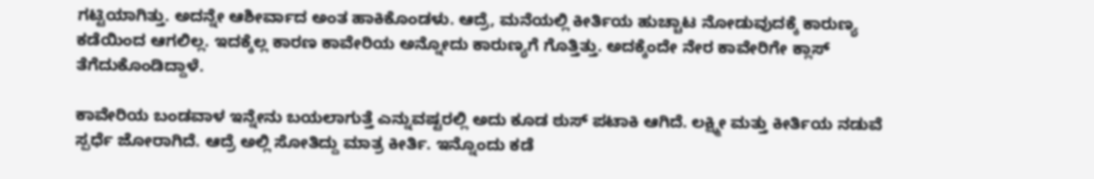ಗಟ್ಟಿಯಾಗಿತ್ತು. ಅದನ್ನೇ ಆಶೀರ್ವಾದ ಅಂತ ಹಾಕಿಕೊಂಡಳು. ಆದ್ರೆ, ಮನೆಯಲ್ಲಿ ಕೀರ್ತಿಯ ಹುಚ್ಚಾಟ ನೋಡುವುದಕ್ಕೆ ಕಾರುಣ್ಯ ಕಡೆಯಿಂದ ಆಗಲಿಲ್ಲ. ಇದಕ್ಕೆಲ್ಲ ಕಾರಣ ಕಾವೇರಿಯ ಅನ್ನೋದು ಕಾರುಣ್ಯಗೆ ಗೊತ್ತಿತ್ತು. ಅದಕ್ಕೆಂದೇ ನೇರ ಕಾವೇರಿಗೇ ಕ್ಲಾಸ್ ತೆಗೆದುಕೊಂಡಿದ್ದಾಳೆ.

ಕಾವೇರಿಯ ಬಂಡವಾಳ ಇನ್ನೇನು ಬಯಲಾಗುತ್ತೆ ಎನ್ನುವಷ್ಟರಲ್ಲಿ ಅದು ಕೂಡ ಠುಸ್ ಪಟಾಕಿ ಆಗಿದೆ. ಲಕ್ಷ್ಮೀ ಮತ್ತು ಕೀರ್ತಿಯ ನಡುವೆ ಸ್ಪರ್ಧೆ ಜೋರಾಗಿದೆ. ಆದ್ರೆ ಅಲ್ಲಿ ಸೋತಿದ್ದು ಮಾತ್ರ ಕೀರ್ತಿ. ಇನ್ನೊಂದು ಕಡೆ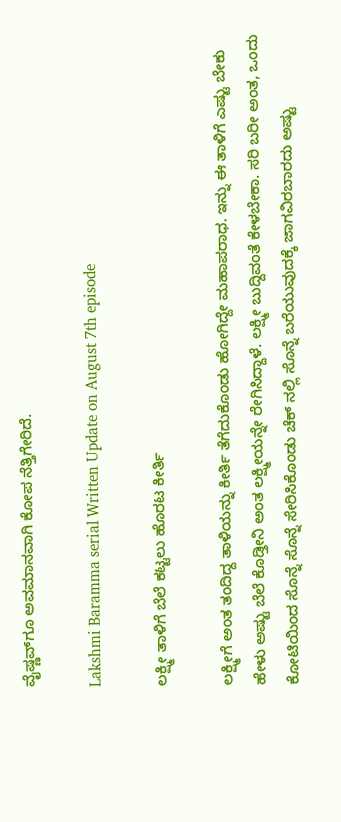ವೈಷ್ಣವ್‌ಗೂ ಅವಮಾನವಾಗಿ ಕೋಪ ನೆತ್ತಿಗೇರಿದೆ.

Lakshmi Baramma serial Written Update on August 7th episode

ಲಕ್ಷ್ಮೀ ತಾಳಿಗೆ ಬೆಲೆ ಕಟ್ಟಲು ಹೊರಟ ಕೀರ್ತಿ

ಲಕ್ಷ್ಮೀಗೆ ಅಂತ ತಂದಿದ್ದ ತಾಳಿಯನ್ನು ಕೀರ್ತಿ ತೆಗೆದುಕೊಂಡು ಹೋಗಿದ್ದೇ ಮಹಾಪರಾಧ. ಇನ್ನು ಈ ತಾಳಿಗೆ ಎಷ್ಟು ಬೇಕು ಹೇಳು ಅಷ್ಟು ಬೆಲೆ ಕೊಡ್ತೀನಿ ಅಂತ ಲಕ್ಷ್ಮೀಯನ್ನೇ ರೇಗಿಸಿದ್ದಾಳೆ. ಲಕ್ಷ್ಮೀ ಬುದ್ದಿವಂತೆ ಕೇಳಬೇಕಾ. ಸರಿ ಬರೀ ಅಂತ, ಒಂದು ಕೋಟಿಯಿಂದ ಸೊನ್ನೆ ಸೊನ್ನೆ ಸೇರಿಸಿಕೊಂಡು ಚೆಕ್ ನಲ್ಲಿ ಸೊನ್ನೆ ಬರೆಯುವುದಕ್ಕೆ ಜಾಗವಿರಬಾರದು ಅಷ್ಟು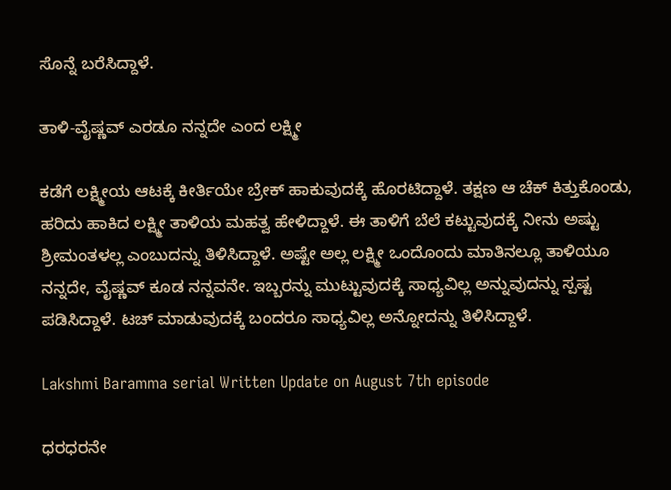ಸೊನ್ನೆ ಬರೆಸಿದ್ದಾಳೆ.

ತಾಳಿ-ವೈಷ್ಣವ್ ಎರಡೂ ನನ್ನದೇ ಎಂದ ಲಕ್ಷ್ಮೀ

ಕಡೆಗೆ ಲಕ್ಷ್ಮೀಯ ಆಟಕ್ಕೆ ಕೀರ್ತಿಯೇ ಬ್ರೇಕ್ ಹಾಕುವುದಕ್ಕೆ ಹೊರಟಿದ್ದಾಳೆ. ತಕ್ಷಣ ಆ ಚೆಕ್ ಕಿತ್ತುಕೊಂಡು, ಹರಿದು ಹಾಕಿದ ಲಕ್ಷ್ಮೀ ತಾಳಿಯ ಮಹತ್ವ ಹೇಳಿದ್ದಾಳೆ. ಈ ತಾಳಿಗೆ ಬೆಲೆ ಕಟ್ಟುವುದಕ್ಕೆ ನೀನು ಅಷ್ಟು ಶ್ರೀಮಂತಳಲ್ಲ ಎಂಬುದನ್ನು ತಿಳಿಸಿದ್ದಾಳೆ‌. ಅಷ್ಟೇ ಅಲ್ಲ ಲಕ್ಷ್ಮೀ ಒಂದೊಂದು ಮಾತಿನಲ್ಲೂ ತಾಳಿಯೂ ನನ್ನದೇ, ವೈಷ್ಣವ್ ಕೂಡ ನನ್ನವನೇ. ಇಬ್ಬರನ್ನು ಮುಟ್ಟುವುದಕ್ಕೆ ಸಾಧ್ಯವಿಲ್ಲ ಅನ್ನುವುದನ್ನು ಸ್ಪಷ್ಟ ಪಡಿಸಿದ್ದಾಳೆ. ಟಚ್ ಮಾಡುವುದಕ್ಕೆ ಬಂದರೂ ಸಾಧ್ಯವಿಲ್ಲ ಅನ್ನೋದನ್ನು ತಿಳಿಸಿದ್ದಾಳೆ.

Lakshmi Baramma serial Written Update on August 7th episode

ಧರಧರನೇ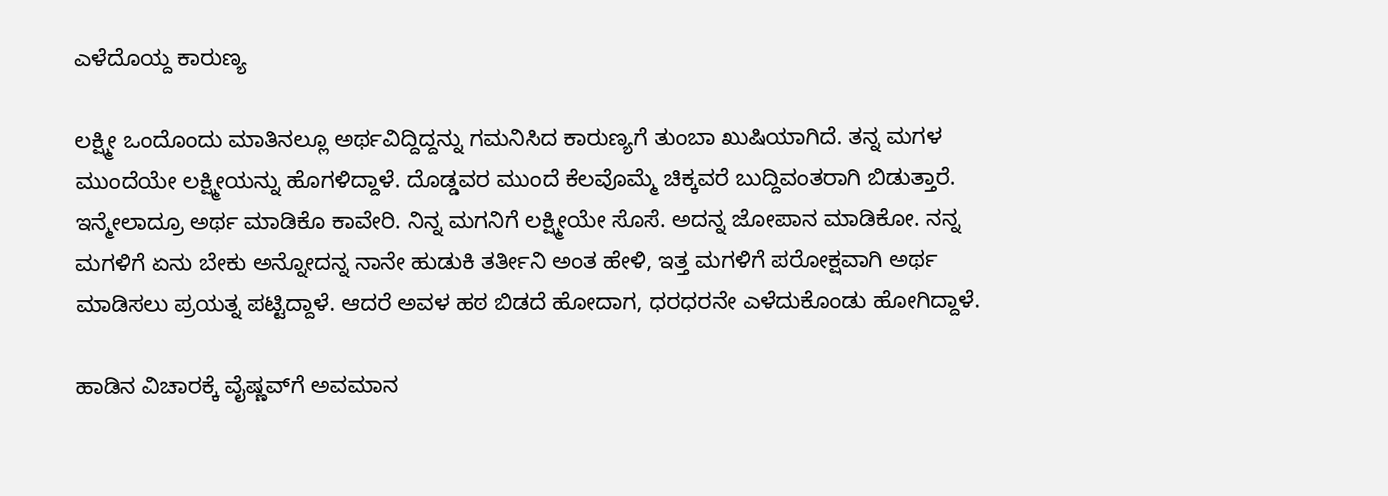ಎಳೆದೊಯ್ದ ಕಾರುಣ್ಯ

ಲಕ್ಷ್ಮೀ ಒಂದೊಂದು ಮಾತಿನಲ್ಲೂ ಅರ್ಥವಿದ್ದಿದ್ದನ್ನು ಗಮನಿಸಿದ ಕಾರುಣ್ಯಗೆ ತುಂಬಾ ಖುಷಿಯಾಗಿದೆ. ತನ್ನ ಮಗಳ ಮುಂದೆಯೇ ಲಕ್ಷ್ಮೀಯನ್ನು ಹೊಗಳಿದ್ದಾಳೆ. ದೊಡ್ಡವರ ಮುಂದೆ ಕೆಲವೊಮ್ಮೆ ಚಿಕ್ಕವರೆ ಬುದ್ದಿವಂತರಾಗಿ ಬಿಡುತ್ತಾರೆ. ಇನ್ಮೇಲಾದ್ರೂ ಅರ್ಥ ಮಾಡಿಕೊ ಕಾವೇರಿ. ನಿನ್ನ ಮಗನಿಗೆ ಲಕ್ಷ್ಮೀಯೇ ಸೊಸೆ. ಅದನ್ನ ಜೋಪಾನ ಮಾಡಿಕೋ. ನನ್ನ ಮಗಳಿಗೆ ಏನು ಬೇಕು ಅನ್ನೋದನ್ನ ನಾನೇ ಹುಡುಕಿ ತರ್ತೀನಿ ಅಂತ ಹೇಳಿ, ಇತ್ತ ಮಗಳಿಗೆ ಪರೋಕ್ಷವಾಗಿ ಅರ್ಥ ಮಾಡಿಸಲು ಪ್ರಯತ್ನ ಪಟ್ಟಿದ್ದಾಳೆ. ಆದರೆ ಅವಳ ಹಠ ಬಿಡದೆ ಹೋದಾಗ, ಧರಧರನೇ ಎಳೆದುಕೊಂಡು ಹೋಗಿದ್ದಾಳೆ.

ಹಾಡಿನ ವಿಚಾರಕ್ಕೆ ವೈಷ್ಣವ್‌ಗೆ ಅವಮಾನ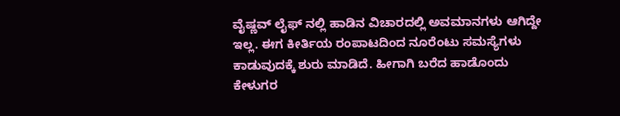ವೈಷ್ಣವ್ ಲೈಫ್ ನಲ್ಲಿ ಹಾಡಿನ ವಿಚಾರದಲ್ಲಿ ಅವಮಾನಗಳು ಆಗಿದ್ದೇ ಇಲ್ಲ. ಈಗ ಕೀರ್ತಿಯ ರಂಪಾಟದಿಂದ ನೂರೆಂಟು ಸಮಸ್ಯೆಗಳು ಕಾಡುವುದಕ್ಕೆ ಶುರು ಮಾಡಿದೆ. ಹೀಗಾಗಿ ಬರೆದ ಹಾಡೊಂದು ಕೇಳುಗರ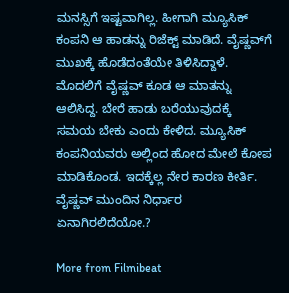ಮನಸ್ಸಿಗೆ ಇಷ್ಟವಾಗಿಲ್ಲ. ಹೀಗಾಗಿ ಮ್ಯೂಸಿಕ್ ಕಂಪನಿ ಆ ಹಾಡನ್ನು ರಿಜೆಕ್ಟ್ ಮಾಡಿದೆ. ವೈಷ್ಣವ್‌ಗೆ ಮುಖಕ್ಕೆ ಹೊಡೆದಂತೆಯೇ ತಿಳಿಸಿದ್ದಾಳೆ. ಮೊದಲಿಗೆ ವೈಷ್ಣವ್ ಕೂಡ ಆ ಮಾತನ್ನು ಆಲಿಸಿದ್ದ. ಬೇರೆ ಹಾಡು ಬರೆಯುವುದಕ್ಕೆ ಸಮಯ ಬೇಕು ಎಂದು ಕೇಳಿದ. ಮ್ಯೂಸಿಕ್ ಕಂಪನಿಯವರು ಅಲ್ಲಿಂದ ಹೋದ ಮೇಲೆ ಕೋಪ‌ ಮಾಡಿಕೊಂಡ. ಇದಕ್ಕೆಲ್ಲ ನೇರ ಕಾರಣ ಕೀರ್ತಿ. ವೈಷ್ಣವ್ ಮುಂದಿನ ನಿರ್ಧಾರ ಏನಾಗಿರಲಿದೆಯೋ.?

More from Filmibeat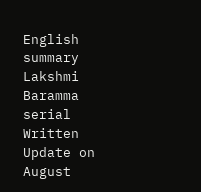English summary
Lakshmi Baramma serial Written Update on August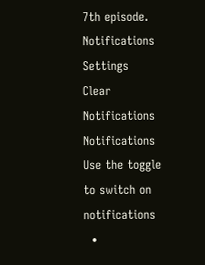7th episode.
Notifications
Settings
Clear Notifications
Notifications
Use the toggle to switch on notifications
  •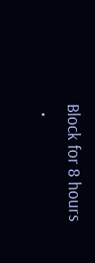Block for 8 hours
  •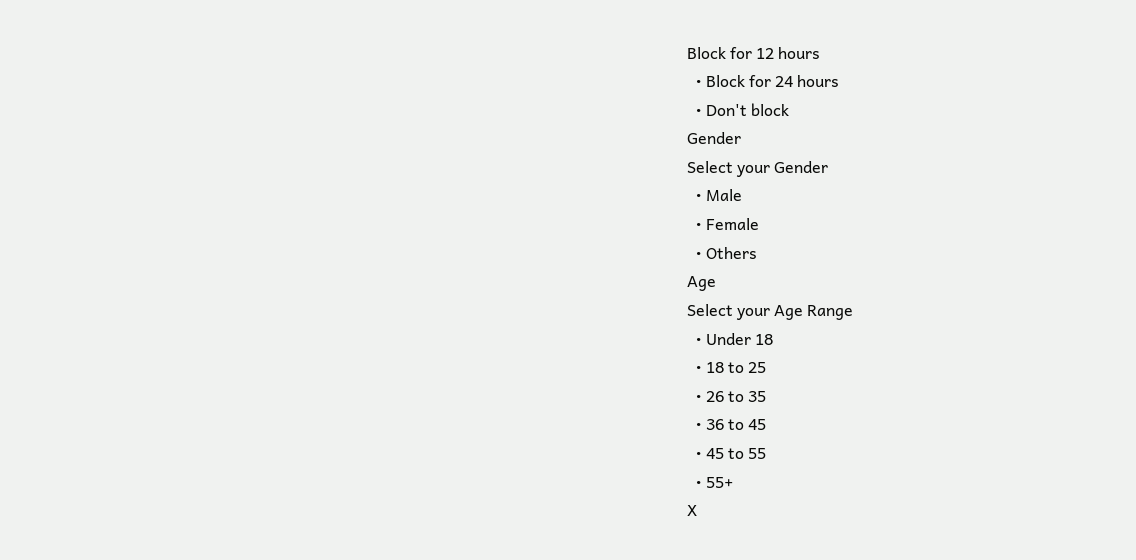Block for 12 hours
  • Block for 24 hours
  • Don't block
Gender
Select your Gender
  • Male
  • Female
  • Others
Age
Select your Age Range
  • Under 18
  • 18 to 25
  • 26 to 35
  • 36 to 45
  • 45 to 55
  • 55+
X